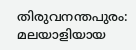തിരുവനന്തപുരം: മലയാളിയായ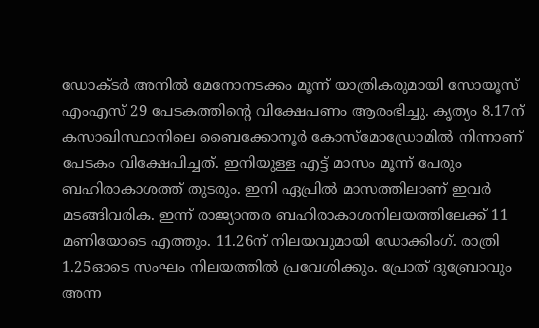ഡോക്ടർ അനിൽ മേനോനടക്കം മൂന്ന് യാത്രികരുമായി സോയൂസ് എംഎസ് 29 പേടകത്തിന്റെ വിക്ഷേപണം ആരംഭിച്ചു. കൃത്യം 8.17ന് കസാഖിസ്ഥാനിലെ ബൈക്കോനൂർ കോസ്മോഡ്രോമിൽ നിന്നാണ് പേടകം വിക്ഷേപിച്ചത്. ഇനിയുള്ള എട്ട് മാസം മൂന്ന് പേരും ബഹിരാകാശത്ത് തുടരും. ഇനി ഏപ്രിൽ മാസത്തിലാണ് ഇവർ മടങ്ങിവരിക. ഇന്ന് രാജ്യാന്തര ബഹിരാകാശനിലയത്തിലേക്ക് 11 മണിയോടെ എത്തും. 11.26ന് നിലയവുമായി ഡോക്കിംഗ്. രാത്രി 1.25ഓടെ സംഘം നിലയത്തിൽ പ്രവേശിക്കും. പ്രോത് ദുബ്രോവും അന്ന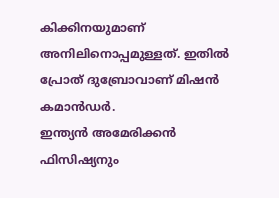കിക്കിനയുമാണ് അനിലിനൊപ്പമുള്ളത്. ഇതിൽ പ്രോത് ദുബ്രോവാണ് മിഷൻ കമാൻഡർ.
ഇന്ത്യൻ അമേരിക്കൻ ഫിസിഷ്യനും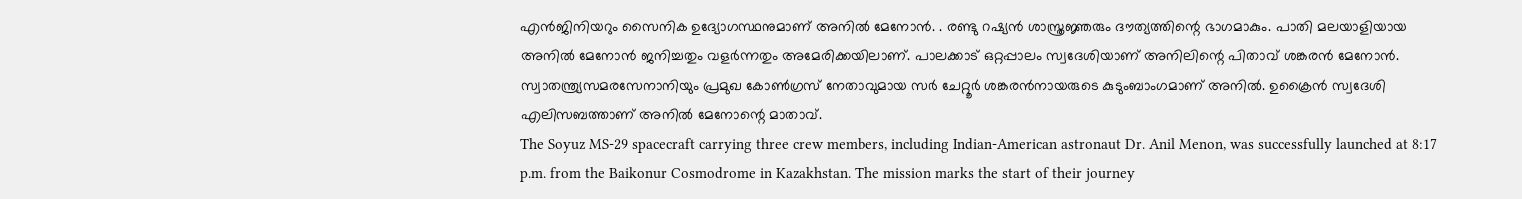എൻജിനിയറും സൈനിക ഉദ്യോഗസ്ഥനുമാണ് അനിൽ മേനോൻ. . രണ്ടു റഷ്യൻ ശാസ്ത്രജ്ഞരും ദൗത്യത്തിന്റെ ഭാഗമാകും. പാതി മലയാളിയായ അനിൽ മേനോൻ ജനിച്ചതും വളർന്നതും അമേരിക്കയിലാണ്. പാലക്കാട് ഒറ്റപ്പാലം സ്വദേശിയാണ് അനിലിന്റെ പിതാവ് ശങ്കരൻ മേനോൻ. സ്വാതന്ത്ര്യസമരസേനാനിയും പ്രമുഖ കോൺഗ്രസ് നേതാവുമായ സർ ചേറ്റൂർ ശങ്കരൻനായരുടെ കുടുംബാംഗമാണ് അനിൽ. ഉക്രൈൻ സ്വദേശി എലിസബത്താണ് അനിൽ മേനോന്റെ മാതാവ്.
The Soyuz MS-29 spacecraft carrying three crew members, including Indian-American astronaut Dr. Anil Menon, was successfully launched at 8:17 p.m. from the Baikonur Cosmodrome in Kazakhstan. The mission marks the start of their journey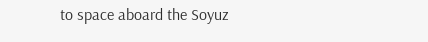to space aboard the Soyuz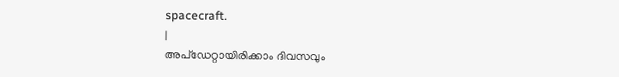spacecraft.
|
അപ്ഡേറ്റായിരിക്കാം ദിവസവും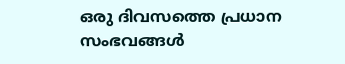ഒരു ദിവസത്തെ പ്രധാന സംഭവങ്ങൾ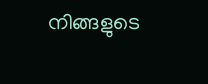നിങ്ങളുടെ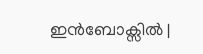ഇൻബോക്സിൽ |